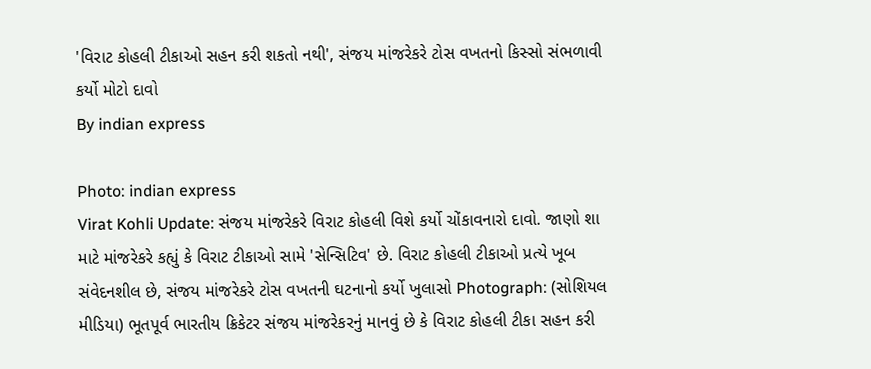'વિરાટ કોહલી ટીકાઓ સહન કરી શકતો નથી', સંજય માંજરેકરે ટોસ વખતનો કિસ્સો સંભળાવી કર્યો મોટો દાવો
By indian express

Photo: indian express
Virat Kohli Update: સંજય માંજરેકરે વિરાટ કોહલી વિશે કર્યો ચોંકાવનારો દાવો. જાણો શા માટે માંજરેકરે કહ્યું કે વિરાટ ટીકાઓ સામે 'સેન્સિટિવ' છે. વિરાટ કોહલી ટીકાઓ પ્રત્યે ખૂબ સંવેદનશીલ છે, સંજય માંજરેકરે ટોસ વખતની ઘટનાનો કર્યો ખુલાસો Photograph: (સોશિયલ મીડિયા) ભૂતપૂર્વ ભારતીય ક્રિકેટર સંજય માંજરેકરનું માનવું છે કે વિરાટ કોહલી ટીકા સહન કરી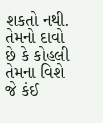શકતો નથી. તેમનો દાવો છે કે કોહલી તેમના વિશે જે કંઈ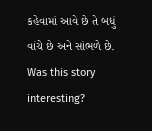કહેવામાં આવે છે તે બધું વાંચે છે અને સાંભળે છે.
Was this story interesting?